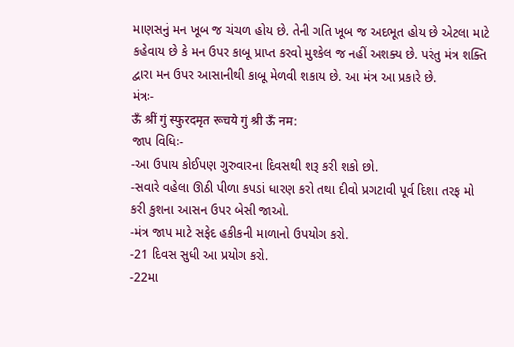માણસનું મન ખૂબ જ ચંચળ હોય છે. તેની ગતિ ખૂબ જ અદભૂત હોય છે એટલા માટે કહેવાય છે કે મન ઉપર કાબૂ પ્રાપ્ત કરવો મુશ્કેલ જ નહીં અશક્ય છે. પરંતુ મંત્ર શક્તિ દ્વારા મન ઉપર આસાનીથી કાબૂ મેળવી શકાય છે. આ મંત્ર આ પ્રકારે છે.
મંત્રઃ-
ऊँ श्रीं गुं स्फुरदमृत रूचये गुं श्री ऊँ नम:
જાપ વિધિઃ-
-આ ઉપાય કોઈપણ ગુરુવારના દિવસથી શરૂ કરી શકો છો.
-સવારે વહેલા ઊઠી પીળા કપડાં ધારણ કરો તથા દીવો પ્રગટાવી પૂર્વ દિશા તરફ મો કરી કુશના આસન ઉપર બેસી જાઓ.
-મંત્ર જાપ માટે સફેદ હકીકની માળાનો ઉપયોગ કરો.
-21 દિવસ સુધી આ પ્રયોગ કરો.
-22મા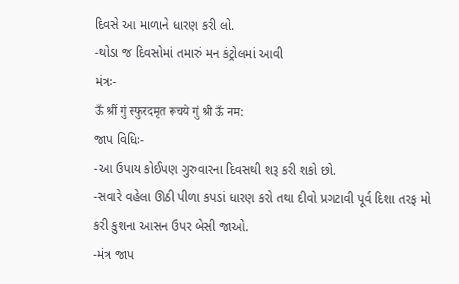દિવસે આ માળાને ધારણ કરી લો.
-થોડા જ દિવસોમાં તમારું મન કંટ્રોલમાં આવી
મંત્રઃ-
ऊँ श्रीं गुं स्फुरदमृत रूचये गुं श्री ऊँ नम:
જાપ વિધિઃ-
-આ ઉપાય કોઈપણ ગુરુવારના દિવસથી શરૂ કરી શકો છો.
-સવારે વહેલા ઊઠી પીળા કપડાં ધારણ કરો તથા દીવો પ્રગટાવી પૂર્વ દિશા તરફ મો કરી કુશના આસન ઉપર બેસી જાઓ.
-મંત્ર જાપ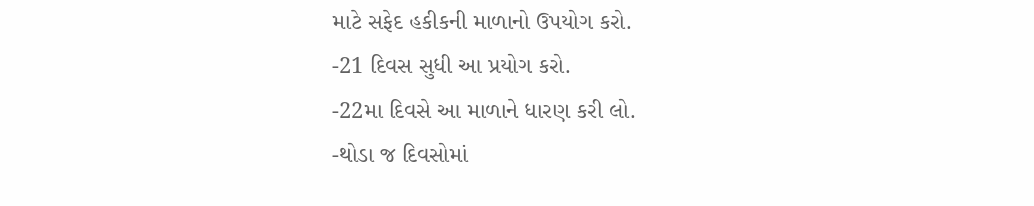માટે સફેદ હકીકની માળાનો ઉપયોગ કરો.
-21 દિવસ સુધી આ પ્રયોગ કરો.
-22મા દિવસે આ માળાને ધારણ કરી લો.
-થોડા જ દિવસોમાં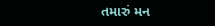તમારું મન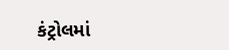કંટ્રોલમાં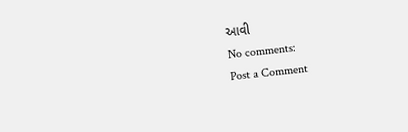આવી
No comments:
Post a Comment